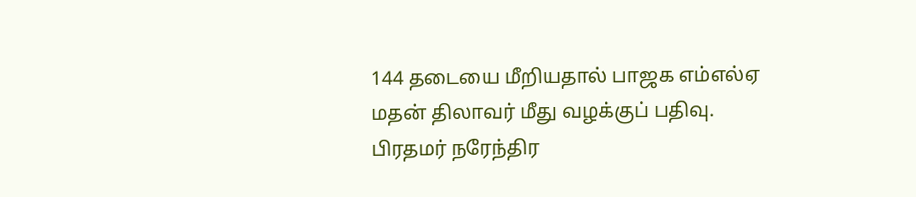144 தடையை மீறியதால் பாஜக எம்எல்ஏ மதன் திலாவர் மீது வழக்குப் பதிவு.
பிரதமர் நரேந்திர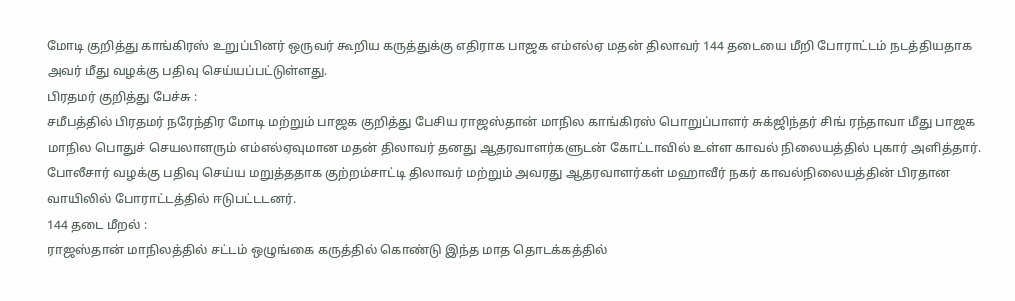மோடி குறித்து காங்கிரஸ் உறுப்பினர் ஒருவர் கூறிய கருத்துக்கு எதிராக பாஜக எம்எல்ஏ மதன் திலாவர் 144 தடையை மீறி போராட்டம் நடத்தியதாக அவர் மீது வழக்கு பதிவு செய்யப்பட்டுள்ளது.
பிரதமர் குறித்து பேச்சு :
சமீபத்தில் பிரதமர் நரேந்திர மோடி மற்றும் பாஜக குறித்து பேசிய ராஜஸ்தான் மாநில காங்கிரஸ் பொறுப்பாளர் சுக்ஜிந்தர் சிங் ரந்தாவா மீது பாஜக மாநில பொதுச் செயலாளரும் எம்எல்ஏவுமான மதன் திலாவர் தனது ஆதரவாளர்களுடன் கோட்டாவில் உள்ள காவல் நிலையத்தில் புகார் அளித்தார். போலீசார் வழக்கு பதிவு செய்ய மறுத்ததாக குற்றம்சாட்டி திலாவர் மற்றும் அவரது ஆதரவாளர்கள் மஹாவீர் நகர் காவல்நிலையத்தின் பிரதான வாயிலில் போராட்டத்தில் ஈடுபட்டடனர்.
144 தடை மீறல் :
ராஜஸ்தான் மாநிலத்தில் சட்டம் ஒழுங்கை கருத்தில் கொண்டு இந்த மாத தொடக்கத்தில்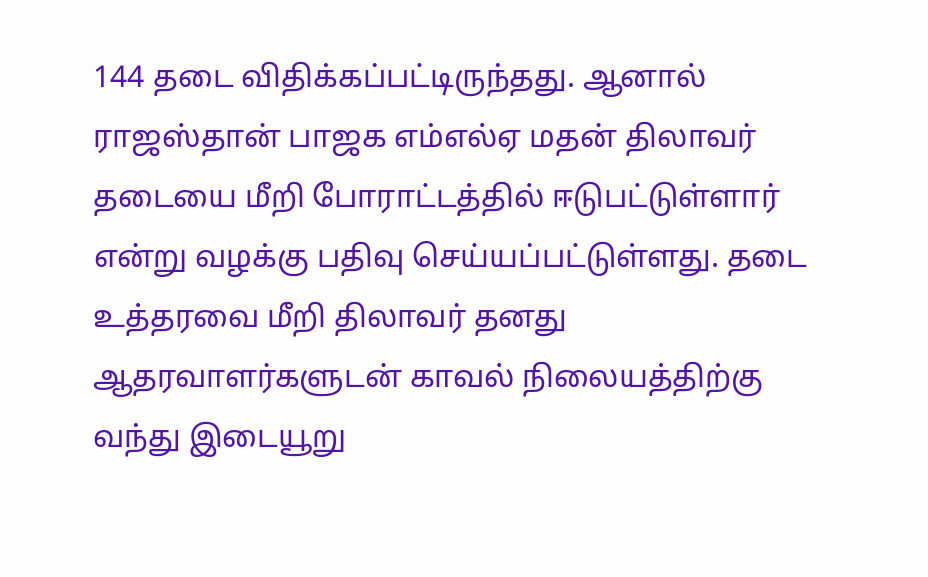144 தடை விதிக்கப்பட்டிருந்தது. ஆனால் ராஜஸ்தான் பாஜக எம்எல்ஏ மதன் திலாவர் தடையை மீறி போராட்டத்தில் ஈடுபட்டுள்ளார் என்று வழக்கு பதிவு செய்யப்பட்டுள்ளது. தடை உத்தரவை மீறி திலாவர் தனது ஆதரவாளர்களுடன் காவல் நிலையத்திற்கு வந்து இடையூறு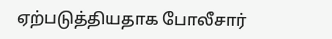ஏற்படுத்தியதாக போலீசார்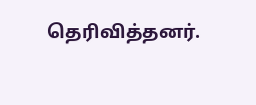தெரிவித்தனர்.